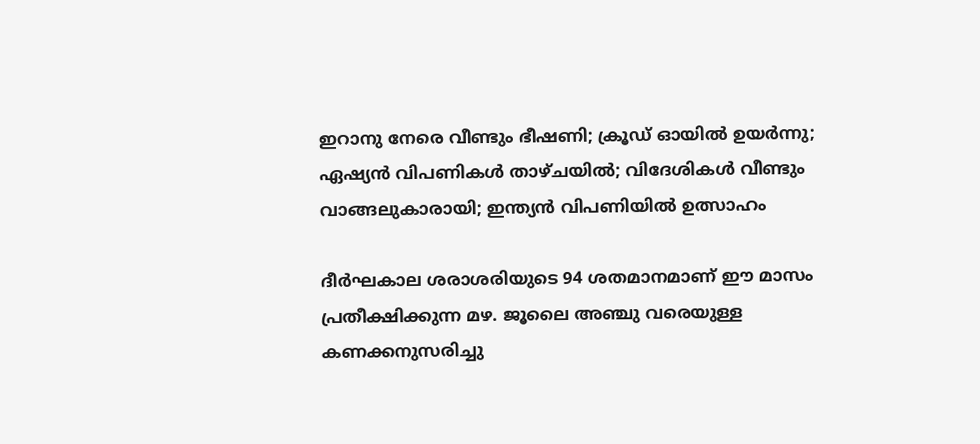ഇറാനു നേരെ വീണ്ടും ഭീഷണി; ക്രൂഡ് ഓയിൽ ഉയർന്നു; ഏഷ്യൻ വിപണികൾ താഴ്ചയിൽ; വിദേശികൾ വീണ്ടും വാങ്ങലുകാരായി; ഇന്ത്യൻ വിപണിയിൽ ഉത്സാഹം

ദീർഘകാല ശരാശരിയുടെ 94 ശതമാനമാണ് ഈ മാസം പ്രതീക്ഷിക്കുന്ന മഴ. ജൂലൈ അഞ്ചു വരെയുള്ള കണക്കനുസരിച്ചു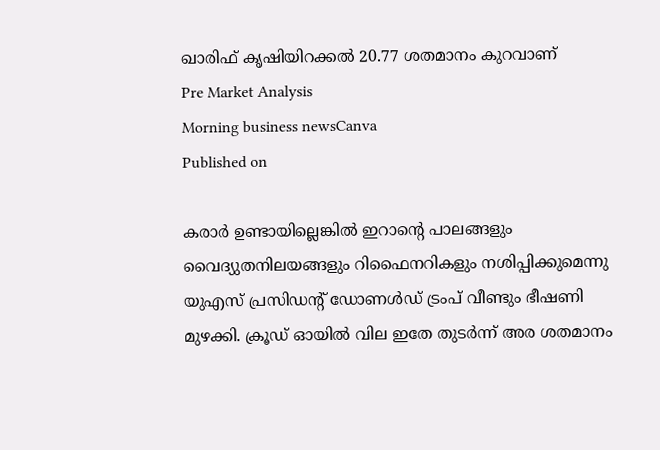ഖാരിഫ് കൃഷിയിറക്കൽ 20.77 ശതമാനം കുറവാണ്
Pre Market Analysis
Morning business newsCanva
Published on

കരാർ ഉണ്ടായില്ലെങ്കിൽ ഇറാൻ്റെ പാലങ്ങളും വൈദ്യുതനിലയങ്ങളും റിഫൈനറികളും നശിപ്പിക്കുമെന്നു യുഎസ് പ്രസിഡൻ്റ് ഡോണൾഡ് ട്രംപ് വീണ്ടും ഭീഷണി മുഴക്കി. ക്രൂഡ് ഓയിൽ വില ഇതേ തുടർന്ന് അര ശതമാനം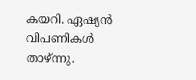കയറി. ഏഷ്യൻ വിപണികൾ താഴ്ന്നു.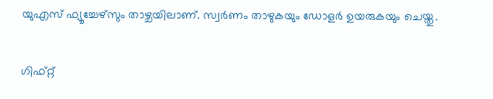യുഎസ് ഫ്യൂച്ചേഴ്സും താഴ്ചയിലാണ്. സ്വർണം താഴുകയും ഡോളർ ഉയരുകയും ചെയ്തു.

ഗിഫ്റ്റ്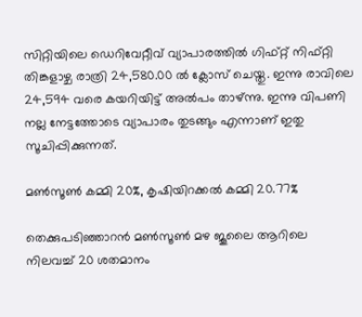സിറ്റിയിലെ ഡെറിവേറ്റീവ് വ്യാപാരത്തിൽ ഗിഫ്റ്റ് നിഫ്റ്റി തിങ്കളാഴ്ച രാത്രി 24,580.00 ൽ ക്ലോസ് ചെയ്തു. ഇന്നു രാവിലെ 24,594 വരെ കയറിയിട്ട് അൽപം താഴ്ന്നു. ഇന്നു വിപണി നല്ല നേട്ടത്തോടെ വ്യാപാരം തുടങ്ങും എന്നാണ് ഇതു സൂചിപ്പിക്കുന്നത്.

മൺസൂൺ കമ്മി 20%, കൃഷിയിറക്കൽ കമ്മി 20.77%

തെക്കുപടിഞ്ഞാറൻ മൺസൂൺ മഴ ജൂലൈ ആറിലെ നിലവച്ച് 20 ശതമാനം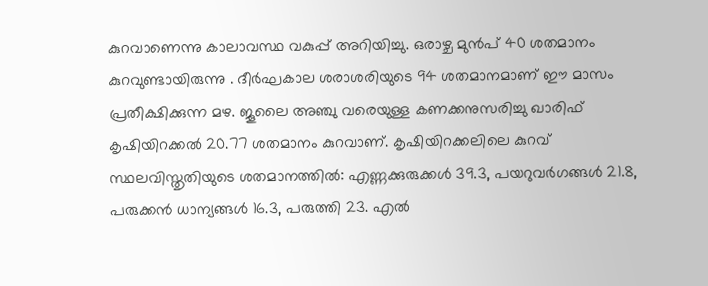കുറവാണെന്നു കാലാവസ്ഥ വകുപ്പ് അറിയിച്ചു. ഒരാഴ്ച മുൻപ് 40 ശതമാനം കുറവുണ്ടായിരുന്നു . ദീർഘകാല ശരാശരിയുടെ 94 ശതമാനമാണ് ഈ മാസം പ്രതീക്ഷിക്കുന്ന മഴ. ജൂലൈ അഞ്ചു വരെയുള്ള കണക്കനുസരിച്ചു ഖാരിഫ് കൃഷിയിറക്കൽ 20.77 ശതമാനം കുറവാണ്. കൃഷിയിറക്കലിലെ കുറവ് സ്ഥലവിസ്തൃതിയുടെ ശതമാനത്തിൽ: എണ്ണക്കുരുക്കൾ 39.3, പയറുവർഗങ്ങൾ 21.8, പരുക്കൻ ധാന്യങ്ങൾ 16.3, പരുത്തി 23. എൽ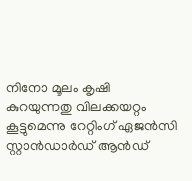നിനോ മൂലം കൃഷി കുറയുന്നതു വിലക്കയറ്റം കൂട്ടുമെന്നു റേറ്റിംഗ് ഏജൻസി സ്റ്റാൻഡാർഡ് ആൻഡ്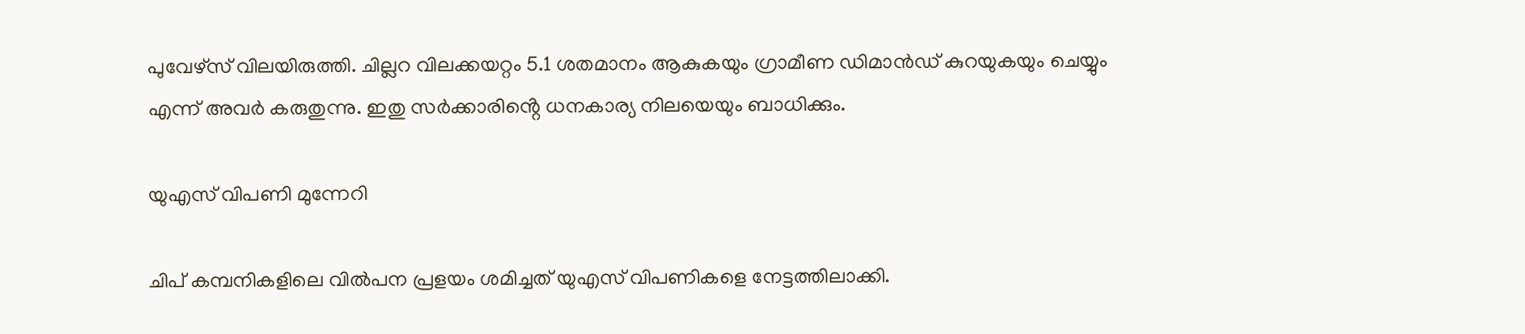പുവേഴ്സ് വിലയിരുത്തി. ചില്ലറ വിലക്കയറ്റം 5.1 ശതമാനം ആകുകയും ഗ്രാമീണ ഡിമാൻഡ് കുറയുകയും ചെയ്യും എന്ന് അവർ കരുതുന്നു. ഇതു സർക്കാരിൻ്റെ ധനകാര്യ നിലയെയും ബാധിക്കും.

യുഎസ് വിപണി മുന്നേറി

ചിപ് കമ്പനികളിലെ വിൽപന പ്രളയം ശമിച്ചത് യുഎസ് വിപണികളെ നേട്ടത്തിലാക്കി.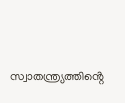സ്വാതന്ത്ര്യത്തിൻ്റെ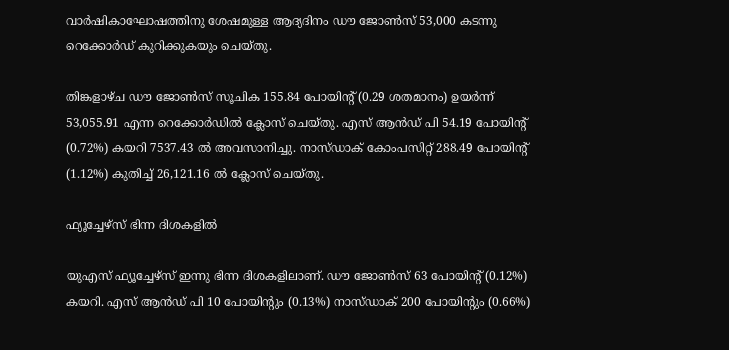വാർഷികാഘോഷത്തിനു ശേഷമുള്ള ആദ്യദിനം ഡൗ ജോൺസ് 53,000 കടന്നു റെക്കോർഡ് കുറിക്കുകയും ചെയ്തു.

തിങ്കളാഴ്ച ഡൗ ജോൺസ് സൂചിക 155.84 പോയിൻ്റ് (0.29 ശതമാനം) ഉയർന്ന് 53,055.91 എന്ന റെക്കോർഡിൽ ക്ലോസ് ചെയ്തു. എസ് ആൻഡ് പി 54.19 പോയിൻ്റ് (0.72%) കയറി 7537.43 ൽ അവസാനിച്ചു. നാസ്ഡാക് കോംപസിറ്റ് 288.49 പോയിൻ്റ് (1.12%) കുതിച്ച് 26,121.16 ൽ ക്ലോസ് ചെയ്തു.

ഫ്യൂച്ചേഴ്സ് ഭിന്ന ദിശകളിൽ

യുഎസ് ഫ്യൂച്ചേഴ്സ് ഇന്നു ഭിന്ന ദിശകളിലാണ്. ഡൗ ജോൺസ് 63 പോയിൻ്റ് (0.12%) കയറി. എസ് ആൻഡ് പി 10 പോയിൻ്റും (0.13%) നാസ്ഡാക് 200 പോയിൻ്റും (0.66%)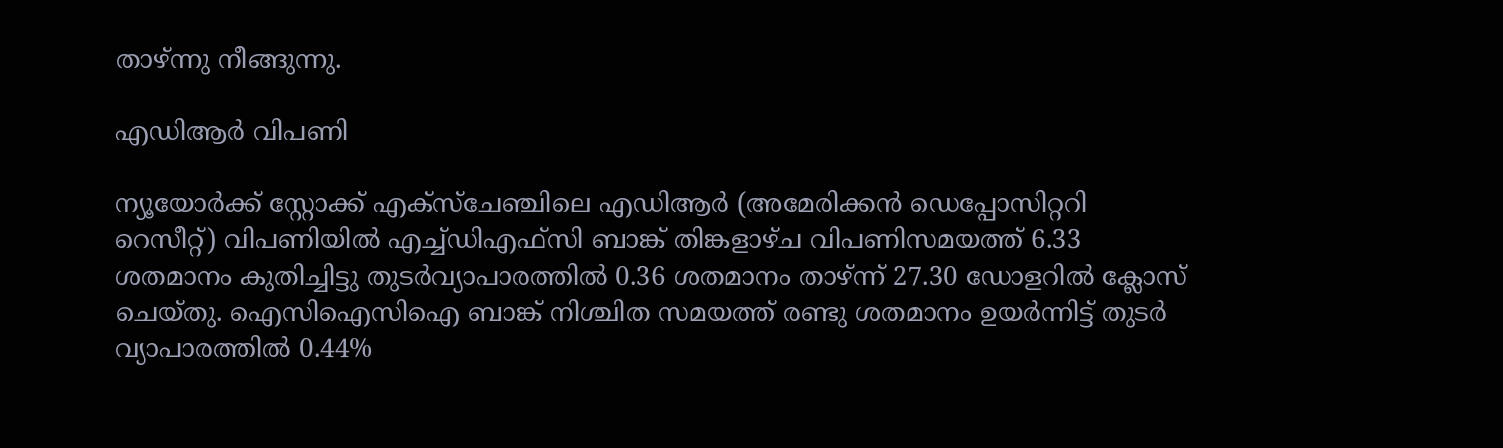താഴ്ന്നു നീങ്ങുന്നു.

എഡിആർ വിപണി

ന്യൂയോർക്ക് സ്റ്റോക്ക് എക്സ്ചേഞ്ചിലെ എഡിആർ (അമേരിക്കൻ ഡെപ്പോസിറ്ററി റെസീറ്റ്) വിപണിയിൽ എച്ച്ഡിഎഫ്സി ബാങ്ക് തിങ്കളാഴ്ച വിപണിസമയത്ത് 6.33 ശതമാനം കുതിച്ചിട്ടു തുടർവ്യാപാരത്തിൽ 0.36 ശതമാനം താഴ്‌ന്ന് 27.30 ഡോളറിൽ ക്ലോസ് ചെയ്തു. ഐസിഐസിഐ ബാങ്ക് നിശ്ചിത സമയത്ത് രണ്ടു ശതമാനം ഉയർന്നിട്ട് തുടർ വ്യാപാരത്തിൽ 0.44%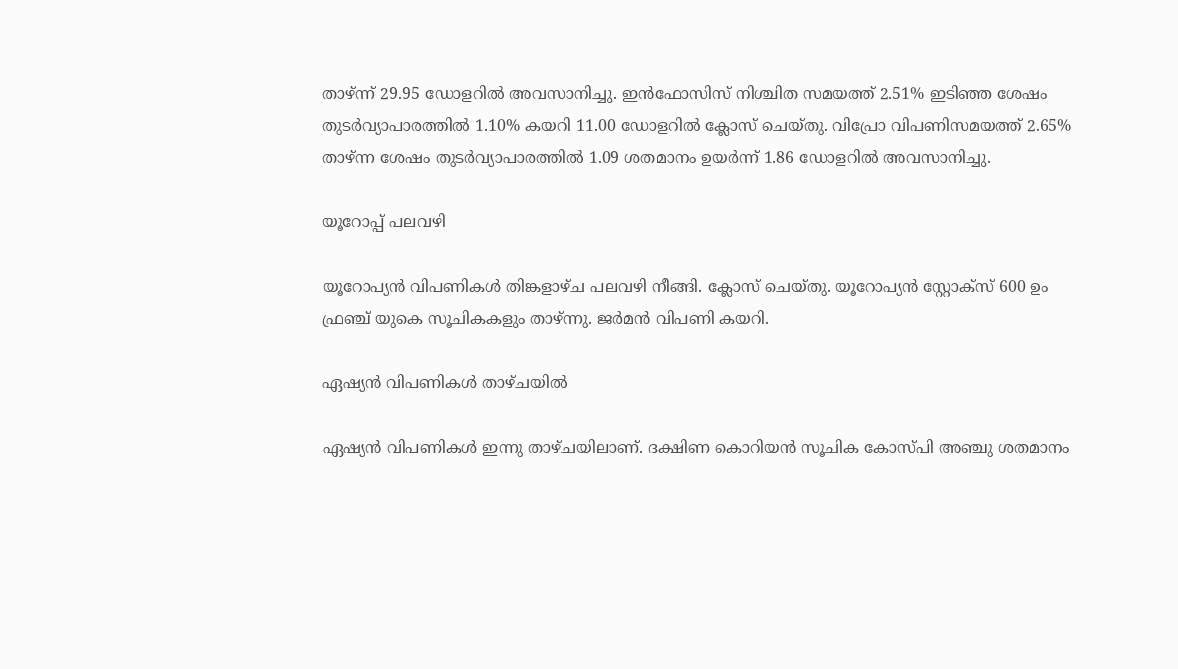താഴ്ന്ന് 29.95 ഡോളറിൽ അവസാനിച്ചു. ഇൻഫോസിസ് നിശ്ചിത സമയത്ത് 2.51% ഇടിഞ്ഞ ശേഷം തുടർവ്യാപാരത്തിൽ 1.10% കയറി 11.00 ഡോളറിൽ ക്ലോസ് ചെയ്തു. വിപ്രോ വിപണിസമയത്ത് 2.65% താഴ്ന്ന ശേഷം തുടർവ്യാപാരത്തിൽ 1.09 ശതമാനം ഉയർന്ന് 1.86 ഡോളറിൽ അവസാനിച്ചു.

യൂറോപ്പ് പലവഴി

യൂറോപ്യൻ വിപണികൾ തിങ്കളാഴ്ച പലവഴി നീങ്ങി. ക്ലോസ് ചെയ്തു. യൂറോപ്യൻ സ്റ്റോക്സ് 600 ഉം ഫ്രഞ്ച് യുകെ സൂചികകളും താഴ്ന്നു. ജർമൻ വിപണി കയറി.

ഏഷ്യൻ വിപണികൾ താഴ്ചയിൽ

ഏഷ്യൻ വിപണികൾ ഇന്നു താഴ്ചയിലാണ്. ദക്ഷിണ കൊറിയൻ സൂചിക കോസ്‌പി അഞ്ചു ശതമാനം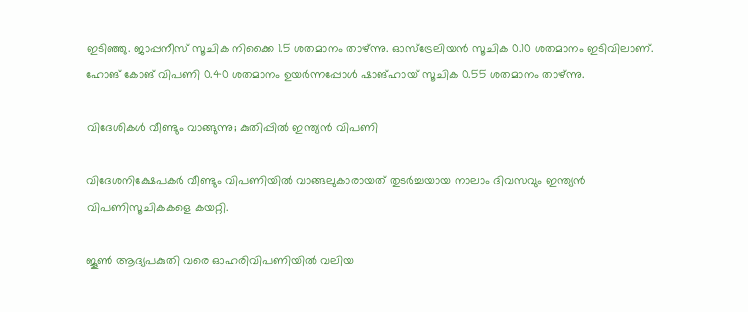ഇടിഞ്ഞു. ജാപ്പനീസ് സൂചിക നിക്കൈ 1.5 ശതമാനം താഴ്ന്നു. ഓസ്ട്രേലിയൻ സൂചിക 0.10 ശതമാനം ഇടിവിലാണ്. ഹോങ് കോങ് വിപണി 0.40 ശതമാനം ഉയർന്നപ്പോൾ ഷാങ്ഹായ് സൂചിക 0.55 ശതമാനം താഴ്ന്നു.

വിദേശികൾ വീണ്ടും വാങ്ങുന്നു; കുതിപ്പിൽ ഇന്ത്യൻ വിപണി

വിദേശനിക്ഷേപകർ വീണ്ടും വിപണിയിൽ വാങ്ങലുകാരായത് തുടർച്ചയായ നാലാം ദിവസവും ഇന്ത്യൻ വിപണിസൂചികകളെ കയറ്റി.

ജൂൺ ആദ്യപകുതി വരെ ഓഹരിവിപണിയിൽ വലിയ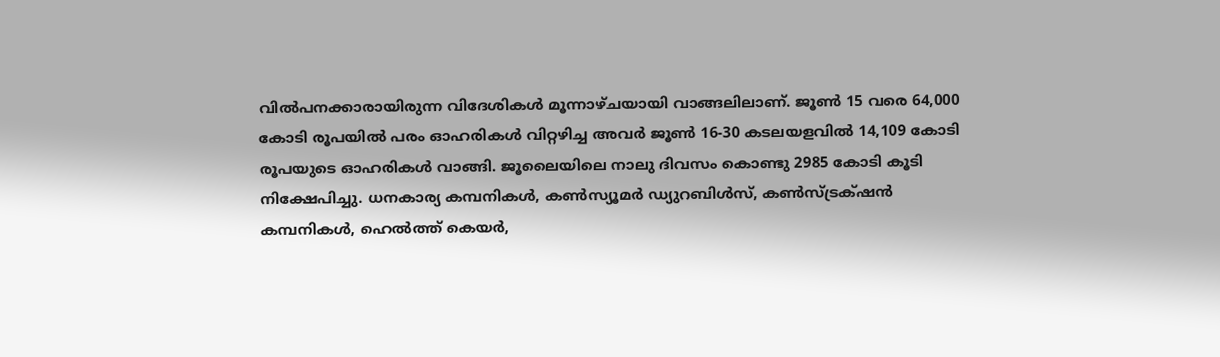വിൽപനക്കാരായിരുന്ന വിദേശികൾ മൂന്നാഴ്ചയായി വാങ്ങലിലാണ്. ജൂൺ 15 വരെ 64,000 കോടി രൂപയിൽ പരം ഓഹരികൾ വിറ്റഴിച്ച അവർ ജൂൺ 16-30 കടലയളവിൽ 14,109 കോടി രൂപയുടെ ഓഹരികൾ വാങ്ങി. ജൂലൈയിലെ നാലു ദിവസം കൊണ്ടു 2985 കോടി കൂടി നിക്ഷേപിച്ചു. ധനകാര്യ കമ്പനികൾ, കൺസ്യൂമർ ഡ്യുറബിൾസ്, കൺസ്ട്രക്‌ഷൻ കമ്പനികൾ, ഹെൽത്ത് കെയർ,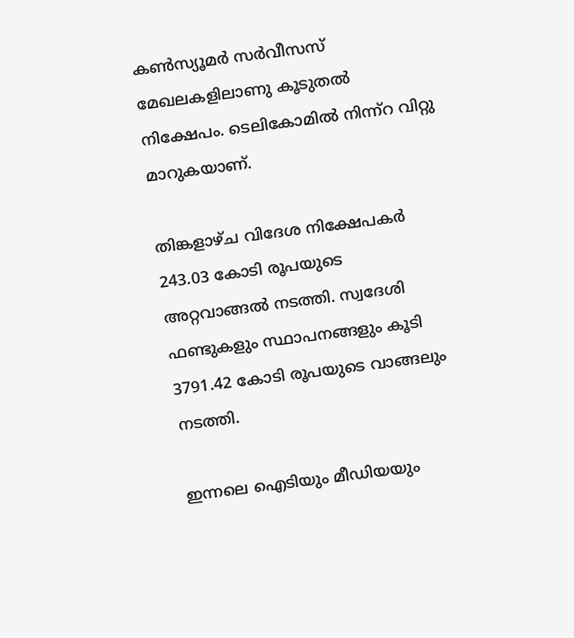കൺസ്യൂമർ സർവീസസ് മേഖലകളിലാണു കൂടുതൽ നിക്ഷേപം. ടെലികോമിൽ നിന്ന്റ വിറ്റു മാറുകയാണ്.

തിങ്കളാഴ്ച വിദേശ നിക്ഷേപകർ 243.03 കോടി രൂപയുടെ അറ്റവാങ്ങൽ നടത്തി. സ്വദേശി ഫണ്ടുകളും സ്ഥാപനങ്ങളും കൂടി 3791.42 കോടി രൂപയുടെ വാങ്ങലും നടത്തി.

ഇന്നലെ ഐടിയും മീഡിയയും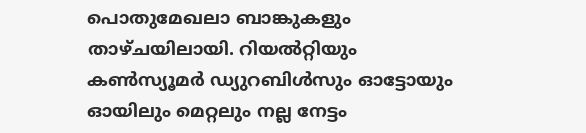പൊതുമേഖലാ ബാങ്കുകളും താഴ്ചയിലായി. റിയൽറ്റിയും കൺസ്യൂമർ ഡ്യുറബിൾസും ഓട്ടോയും ഓയിലും മെറ്റലും നല്ല നേട്ടം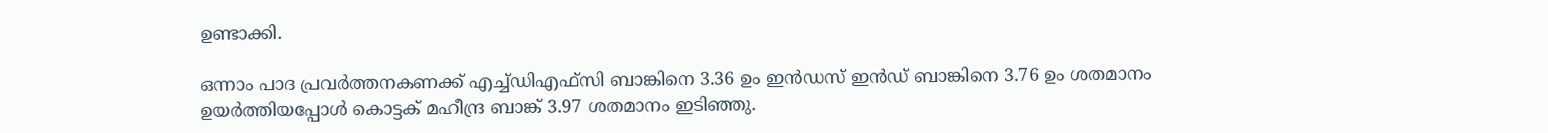ഉണ്ടാക്കി.

ഒന്നാം പാദ പ്രവർത്തനകണക്ക് എച്ച്ഡിഎഫ്സി ബാങ്കിനെ 3.36 ഉം ഇൻഡസ് ഇൻഡ് ബാങ്കിനെ 3.76 ഉം ശതമാനം ഉയർത്തിയപ്പോൾ കൊട്ടക് മഹീന്ദ്ര ബാങ്ക് 3.97 ശതമാനം ഇടിഞ്ഞു.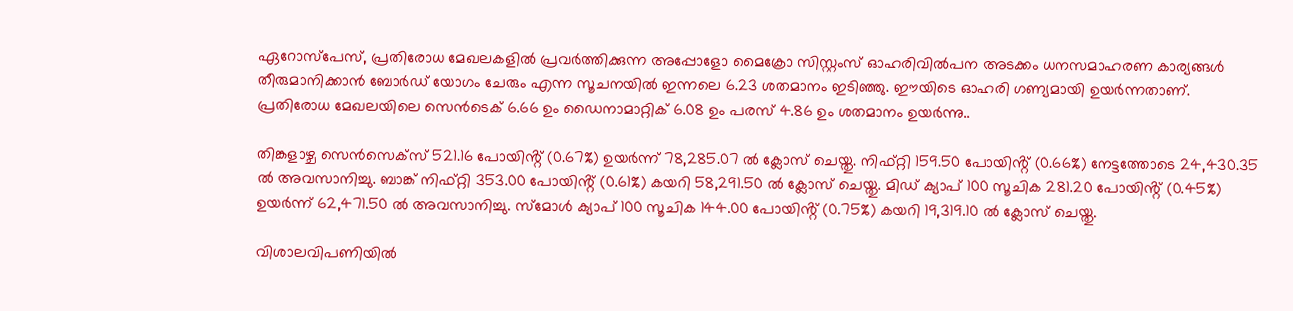ഏറോസ്പേസ്, പ്രതിരോധ മേഖലകളിൽ പ്രവർത്തിക്കുന്ന അപ്പോളോ മൈക്രോ സിസ്റ്റംസ് ഓഹരിവിൽപന അടക്കം ധനസമാഹരണ കാര്യങ്ങൾ തീരുമാനിക്കാൻ ബോർഡ് യോഗം ചേരും എന്ന സൂചനയിൽ ഇന്നലെ 6.23 ശതമാനം ഇടിഞ്ഞു. ഈയിടെ ഓഹരി ഗണ്യമായി ഉയർന്നതാണ്. പ്രതിരോധ മേഖലയിലെ സെൻടെക് 6.66 ഉം ഡൈനാമാറ്റിക് 6.08 ഉം പരസ് 4.86 ഉം ശതമാനം ഉയർന്നു..

തിങ്കളാഴ്ച സെൻസെക്‌സ് 521.16 പോയിൻ്റ് (0.67%) ഉയർന്ന് 78,285.07 ൽ ക്ലോസ് ചെയ്തു. നിഫ്റ്റി 159.50 പോയിൻ്റ് (0.66%) നേട്ടത്തോടെ 24,430.35 ൽ അവസാനിച്ചു. ബാങ്ക് നിഫ്റ്റി 353.00 പോയിൻ്റ് (0.61%) കയറി 58,291.50 ൽ ക്ലോസ് ചെയ്തു. മിഡ് ക്യാപ് 100 സൂചിക 281.20 പോയിൻ്റ് (0.45%) ഉയർന്ന് 62,471.50 ൽ അവസാനിച്ചു. സ്മോൾ ക്യാപ് 100 സൂചിക 144.00 പോയിൻ്റ് (0.75%) കയറി 19,319.10 ൽ ക്ലോസ് ചെയ്തു.

വിശാലവിപണിയിൽ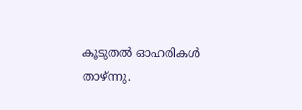കൂടുതൽ ഓഹരികൾ താഴ്ന്നു.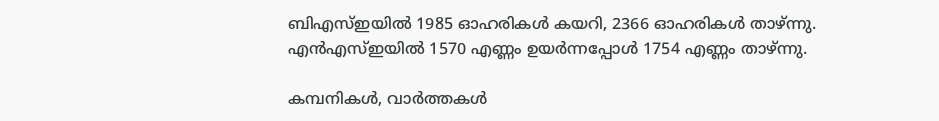ബിഎസ്ഇയിൽ 1985 ഓഹരികൾ കയറി, 2366 ഓഹരികൾ താഴ്ന്നു. എൻഎസ്ഇയിൽ 1570 എണ്ണം ഉയർന്നപ്പോൾ 1754 എണ്ണം താഴ്ന്നു.

കമ്പനികൾ, വാർത്തകൾ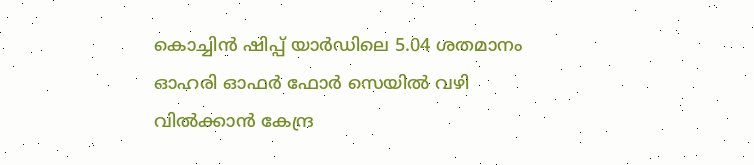കൊച്ചിൻ ഷിപ്പ് യാർഡിലെ 5.04 ശതമാനം ഓഹരി ഓഫർ ഫോർ സെയിൽ വഴി വിൽക്കാൻ കേന്ദ്ര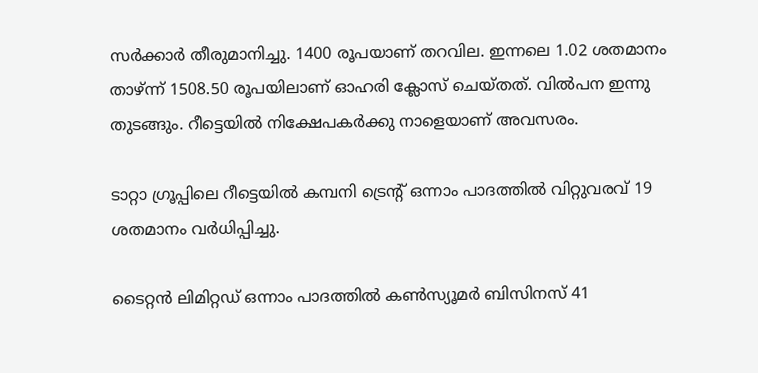സർക്കാർ തീരുമാനിച്ചു. 1400 രൂപയാണ് തറവില. ഇന്നലെ 1.02 ശതമാനം താഴ്‌ന്ന് 1508.50 രൂപയിലാണ് ഓഹരി ക്ലോസ് ചെയ്തത്. വിൽപന ഇന്നു തുടങ്ങും. റീട്ടെയിൽ നിക്ഷേപകർക്കു നാളെയാണ് അവസരം.

ടാറ്റാ ഗ്രൂപ്പിലെ റീട്ടെയിൽ കമ്പനി ട്രെൻ്റ് ഒന്നാം പാദത്തിൽ വിറ്റുവരവ് 19 ശതമാനം വർധിപ്പിച്ചു.

ടൈറ്റൻ ലിമിറ്റഡ് ഒന്നാം പാദത്തിൽ കൺസ്യൂമർ ബിസിനസ് 41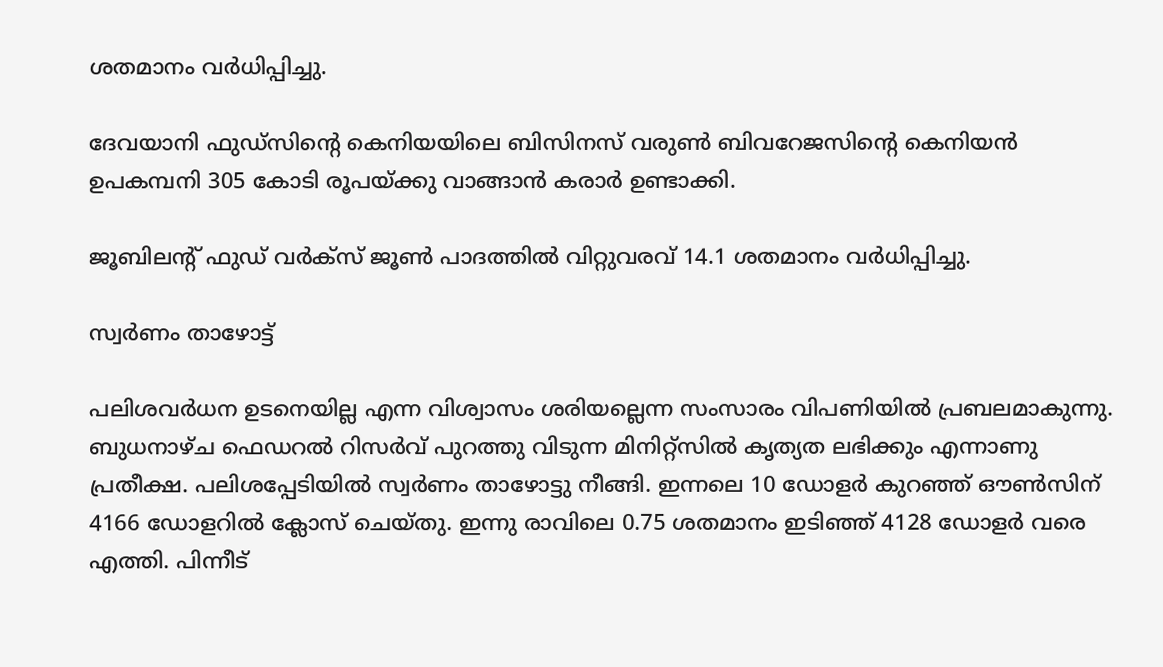ശതമാനം വർധിപ്പിച്ചു.

ദേവയാനി ഫുഡ്സിൻ്റെ കെനിയയിലെ ബിസിനസ് വരുൺ ബിവറേജസിൻ്റെ കെനിയൻ ഉപകമ്പനി 305 കോടി രൂപയ്ക്കു വാങ്ങാൻ കരാർ ഉണ്ടാക്കി.

ജൂബിലൻ്റ് ഫുഡ് വർക്സ് ജൂൺ പാദത്തിൽ വിറ്റുവരവ് 14.1 ശതമാനം വർധിപ്പിച്ചു.

സ്വർണം താഴോട്ട്

പലിശവർധന ഉടനെയില്ല എന്ന വിശ്വാസം ശരിയല്ലെന്ന സംസാരം വിപണിയിൽ പ്രബലമാകുന്നു. ബുധനാഴ്ച ഫെഡറൽ റിസർവ് പുറത്തു വിടുന്ന മിനിറ്റ്സിൽ കൃത്യത ലഭിക്കും എന്നാണു പ്രതീക്ഷ. പലിശപ്പേടിയിൽ സ്വർണം താഴോട്ടു നീങ്ങി. ഇന്നലെ 10 ഡോളർ കുറഞ്ഞ് ഔൺസിന് 4166 ഡോളറിൽ ക്ലോസ് ചെയ്തു. ഇന്നു രാവിലെ 0.75 ശതമാനം ഇടിഞ്ഞ് 4128 ഡോളർ വരെ എത്തി. പിന്നീട്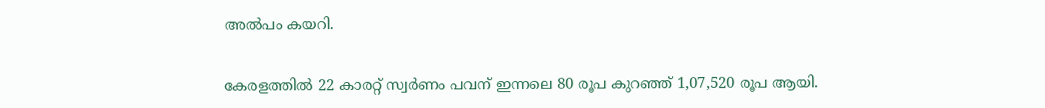അൽപം കയറി.

കേരളത്തിൽ 22 കാരറ്റ് സ്വർണം പവന് ഇന്നലെ 80 രൂപ കുറഞ്ഞ് 1,07,520 രൂപ ആയി.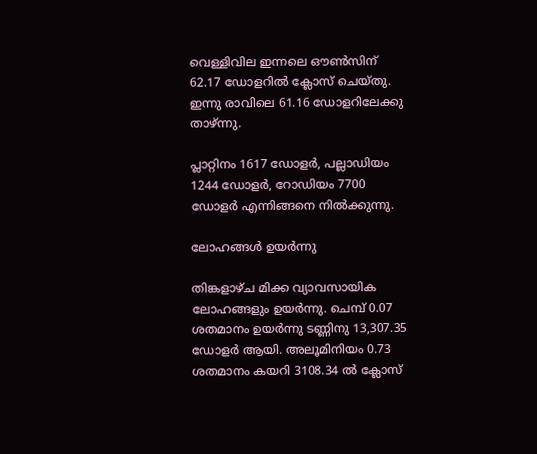വെള്ളിവില ഇന്നലെ ഔൺസിന് 62.17 ഡോളറിൽ ക്ലോസ് ചെയ്തു. ഇന്നു രാവിലെ 61.16 ഡോളറിലേക്കു താഴ്ന്നു.

പ്ലാറ്റിനം 1617 ഡോളർ, പല്ലാഡിയം 1244 ഡോളർ, റോഡിയം 7700 ഡോളർ എന്നിങ്ങനെ നിൽക്കുന്നു.

ലോഹങ്ങൾ ഉയർന്നു

തിങ്കളാഴ്ച മിക്ക വ്യാവസായിക ലോഹങ്ങളും ഉയർന്നു. ചെമ്പ് 0.07 ശതമാനം ഉയർന്നു ടണ്ണിനു 13,307.35 ഡോളർ ആയി. അലൂമിനിയം 0.73 ശതമാനം കയറി 3108.34 ൽ ക്ലോസ്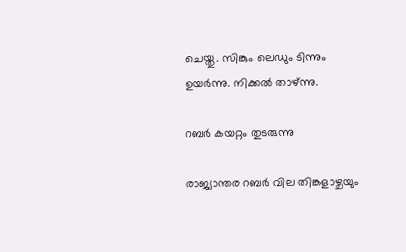ചെയ്തു. സിങ്കും ലെഡും ടിന്നും ഉയർന്നു. നിക്കൽ താഴ്ന്നു.

റബർ കയറ്റം തുടരുന്നു

രാജ്യാന്തര റബർ വില തിങ്കളാഴ്ചയും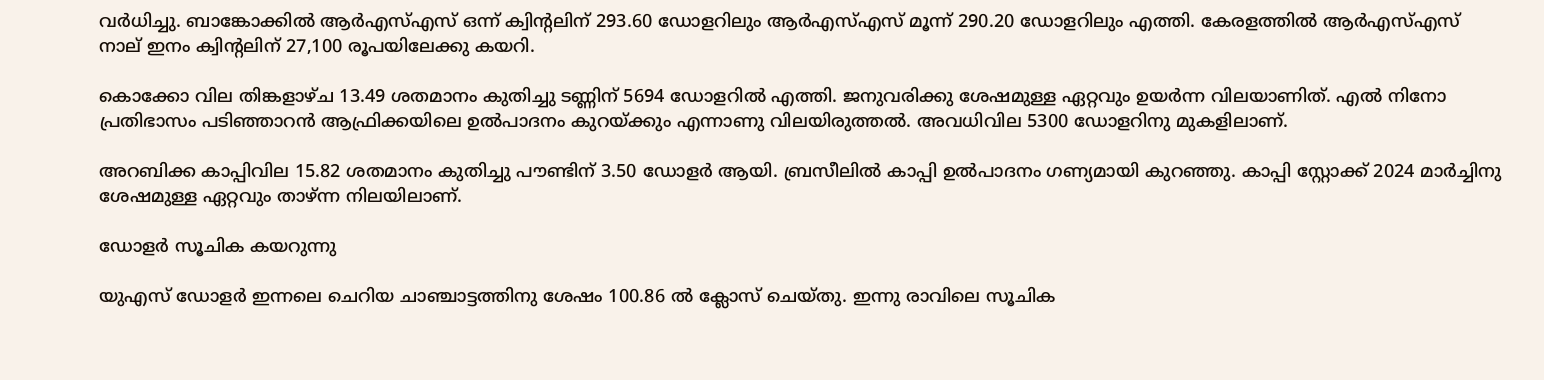വർധിച്ചു. ബാങ്കോക്കിൽ ആർഎസ്എസ് ഒന്ന് ക്വിൻ്റലിന് 293.60 ഡോളറിലും ആർഎസ്എസ് മൂന്ന് 290.20 ഡോളറിലും എത്തി. കേരളത്തിൽ ആർഎസ്എസ് നാല് ഇനം ക്വിൻ്റലിന് 27,100 രൂപയിലേക്കു കയറി.

കൊക്കോ വില തിങ്കളാഴ്ച 13.49 ശതമാനം കുതിച്ചു ടണ്ണിന് 5694 ഡോളറിൽ എത്തി. ജനുവരിക്കു ശേഷമുള്ള ഏറ്റവും ഉയർന്ന വിലയാണിത്. എൽ നിനോ പ്രതിഭാസം പടിഞ്ഞാറൻ ആഫ്രിക്കയിലെ ഉൽപാദനം കുറയ്ക്കും എന്നാണു വിലയിരുത്തൽ. അവധിവില 5300 ഡോളറിനു മുകളിലാണ്.

അറബിക്ക കാപ്പിവില 15.82 ശതമാനം കുതിച്ചു പൗണ്ടിന് 3.50 ഡോളർ ആയി. ബ്രസീലിൽ കാപ്പി ഉൽപാദനം ഗണ്യമായി കുറഞ്ഞു. കാപ്പി സ്റ്റോക്ക് 2024 മാർച്ചിനു ശേഷമുള്ള ഏറ്റവും താഴ്ന്ന നിലയിലാണ്.

ഡോളർ സൂചിക കയറുന്നു

യുഎസ് ഡോളർ ഇന്നലെ ചെറിയ ചാഞ്ചാട്ടത്തിനു ശേഷം 100.86 ൽ ക്ലോസ് ചെയ്തു. ഇന്നു രാവിലെ സൂചിക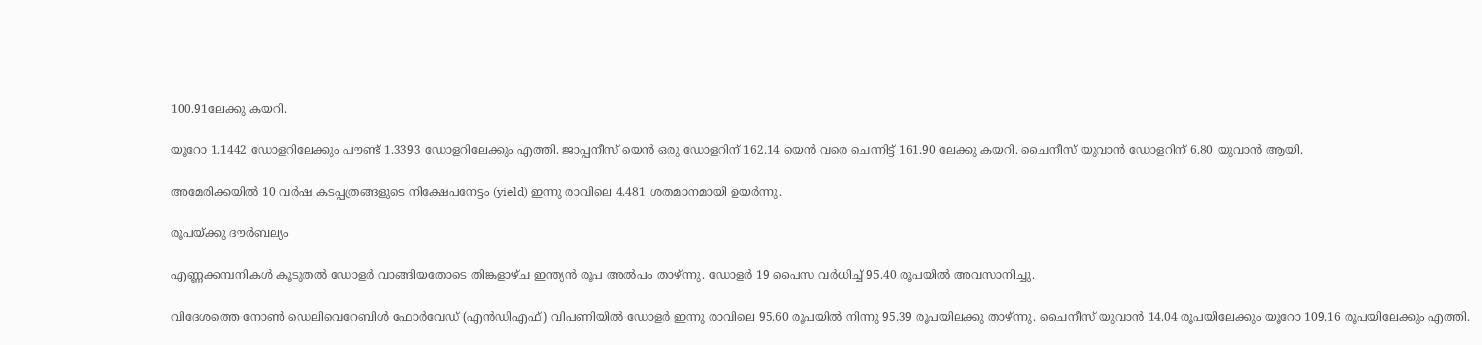100.91ലേക്കു കയറി.

യൂറോ 1.1442 ഡോളറിലേക്കും പൗണ്ട് 1.3393 ഡോളറിലേക്കും എത്തി. ജാപ്പനീസ് യെൻ ഒരു ഡോളറിന് 162.14 യെൻ വരെ ചെന്നിട്ട് 161.90 ലേക്കു കയറി. ചൈനീസ് യുവാൻ ഡോളറിന് 6.80 യുവാൻ ആയി.

അമേരിക്കയിൽ 10 വർഷ കടപ്പത്രങ്ങളുടെ നിക്ഷേപനേട്ടം (yield) ഇന്നു രാവിലെ 4.481 ശതമാനമായി ഉയർന്നു.

രൂപയ്ക്കു ദൗർബല്യം

എണ്ണക്കമ്പനികൾ കൂടുതൽ ഡോളർ വാങ്ങിയതോടെ തിങ്കളാഴ്ച ഇന്ത്യൻ രൂപ അൽപം താഴ്ന്നു. ഡോളർ 19 പൈസ വർധിച്ച് 95.40 രൂപയിൽ അവസാനിച്ചു.

വിദേശത്തെ നോൺ ഡെലിവെറേബിൾ ഫോർവേഡ് (എൻഡിഎഫ്) വിപണിയിൽ ഡോളർ ഇന്നു രാവിലെ 95.60 രൂപയിൽ നിന്നു 95.39 രൂപയിലക്കു താഴ്ന്നു. ചൈനീസ് യുവാൻ 14.04 രൂപയിലേക്കും യൂറോ 109.16 രൂപയിലേക്കും എത്തി.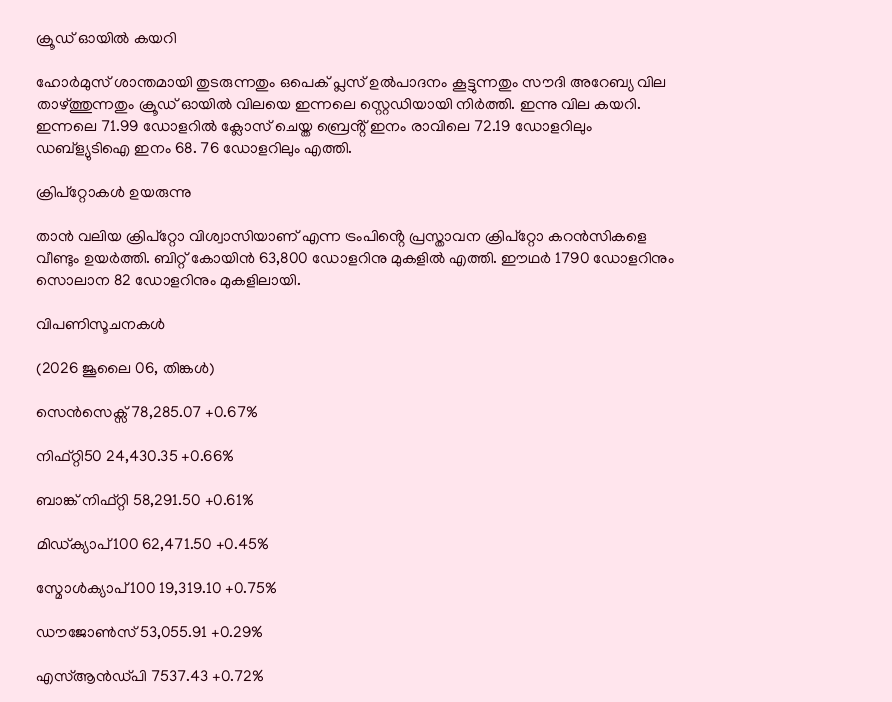ക്രൂഡ് ഓയിൽ കയറി

ഹോർമുസ് ശാന്തമായി തുടരുന്നതും ഒപെക് പ്ലസ് ഉൽപാദനം കൂട്ടുന്നതും സൗദി അറേബ്യ വില താഴ്ത്തുന്നതും ക്രൂഡ് ഓയിൽ വിലയെ ഇന്നലെ സ്റ്റെഡിയായി നിർത്തി. ഇന്നു വില കയറി. ഇന്നലെ 71.99 ഡോളറിൽ ക്ലോസ് ചെയ്ത ബ്രെൻ്റ് ഇനം രാവിലെ 72.19 ഡോളറിലും ഡബ്ള്യുടിഐ ഇനം 68. 76 ഡോളറിലും എത്തി.

ക്രിപ്റ്റോകൾ ഉയരുന്നു

താൻ വലിയ ക്രിപ്റ്റോ വിശ്വാസിയാണ് എന്ന ട്രംപിൻ്റെ പ്രസ്താവന ക്രിപ്റ്റോ കറൻസികളെ വീണ്ടും ഉയർത്തി. ബിറ്റ് കോയിൻ 63,800 ഡോളറിനു മുകളിൽ എത്തി. ഈഥർ 1790 ഡോളറിനും സൊലാന 82 ഡോളറിനും മുകളിലായി.

വിപണിസൂചനകൾ

(2026 ജൂലൈ 06, തിങ്കൾ)

സെൻസെക്സ് 78,285.07 +0.67%

നിഫ്റ്റി50 24,430.35 +0.66%

ബാങ്ക് നിഫ്റ്റി 58,291.50 +0.61%

മിഡ്ക്യാപ്100 62,471.50 +0.45%

സ്മോൾക്യാപ്100 19,319.10 +0.75%

ഡൗജോൺസ് 53,055.91 +0.29%

എസ്ആൻഡ്പി 7537.43 +0.72%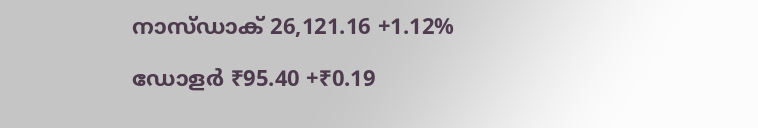നാസ്ഡാക് 26,121.16 +1.12%

ഡോളർ ₹95.40 +₹0.19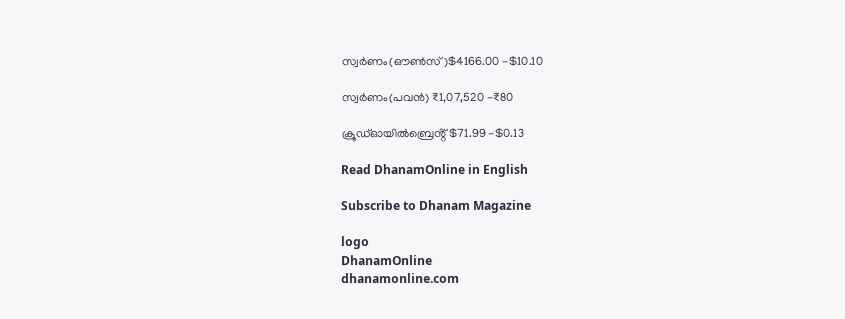സ്വർണം(ഔൺസ്)$4166.00 -$10.10

സ്വർണം(പവൻ) ₹1,07,520 -₹80

ക്രൂഡ്ഓയിൽബ്രെൻ്റ്$71.99 -$0.13

Read DhanamOnline in English

Subscribe to Dhanam Magazine

logo
DhanamOnline
dhanamonline.com